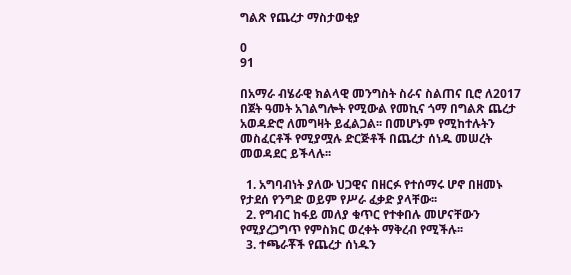ግልጽ የጨረታ ማስታወቂያ

0
91

በአማራ ብሄራዊ ክልላዊ መንግስት ስራና ስልጠና ቢሮ ለ2017 በጀት ዓመት አገልግሎት የሚውል የመኪና ጎማ በግልጽ ጨረታ አወዳድሮ ለመግዛት ይፈልጋል፡፡ በመሆኑም የሚከተሉትን መስፈርቶች የሚያሟሉ ድርጅቶች በጨረታ ሰነዱ መሠረት መወዳደር ይችላሉ፡፡

  1. አግባብነት ያለው ህጋዊና በዘርፉ የተሰማሩ ሆኖ በዘመኑ የታደሰ የንግድ ወይም የሥራ ፈቃድ ያላቸው፡፡
  2. የግብር ከፋይ መለያ ቁጥር የተቀበሉ መሆናቸውን የሚያረጋግጥ የምስክር ወረቀት ማቅረብ የሚችሉ፡፡
  3. ተጫራቾች የጨረታ ሰነዱን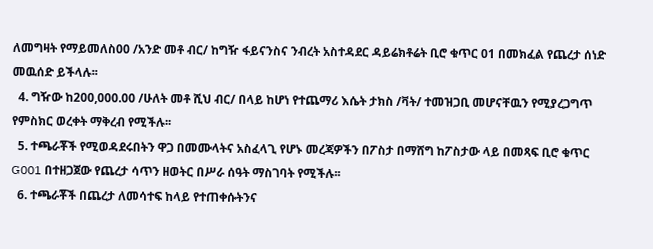ለመግዛት የማይመለስ00 /አንድ መቶ ብር/ ከግዥ ፋይናንስና ንብረት አስተዳደር ዳይሬክቶሬት ቢሮ ቁጥር 01 በመክፈል የጨረታ ሰነድ መዉሰድ ይችላሉ፡፡
  4. ግዥው ከ200,000.00 /ሁለት መቶ ሺህ ብር/ በላይ ከሆነ የተጨማሪ እሴት ታክስ /ቫት/ ተመዝጋቢ መሆናቸዉን የሚያረጋግጥ የምስክር ወረቀት ማቅረብ የሚችሉ፡፡
  5. ተጫራቾች የሚወዳደሩበትን ዋጋ በመሙላትና አስፈላጊ የሆኑ መረጃዎችን በፖስታ በማሸግ ከፖስታው ላይ በመጻፍ ቢሮ ቁጥር G001 በተዘጋጀው የጨረታ ሳጥን ዘወትር በሥራ ሰዓት ማስገባት የሚችሉ፡፡
  6. ተጫራቾች በጨረታ ለመሳተፍ ከላይ የተጠቀሱትንና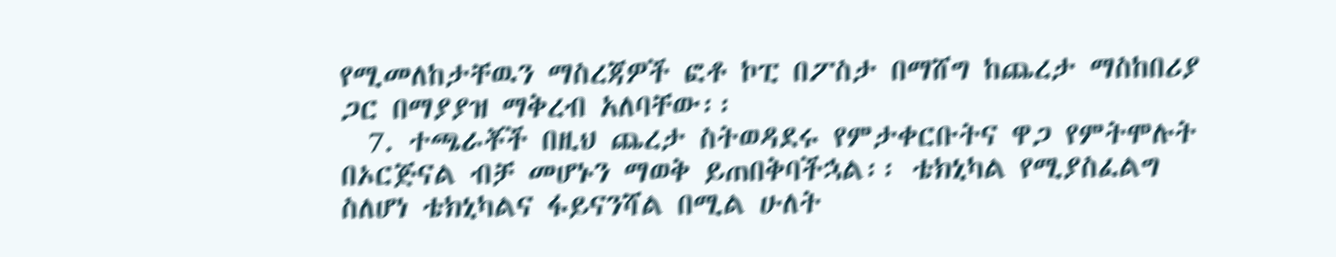የሚመለከታቸዉን ማስረጃዎች ፎቶ ኮፒ በፖስታ በማሸግ ከጨረታ ማስከበሪያ ጋር በማያያዝ ማቅረብ አለባቸው፡፡
  7. ተጫራቾች በዚህ ጨረታ ስትወዳደሩ የምታቀርቡትና ዋጋ የምትሞሉት በኦርጅናል ብቻ መሆኑን ማወቅ ይጠበቅባችኋል፡፡ ቴክኒካል የሚያስፈልግ ስለሆነ ቴክኒካልና ፋይናንሻል በሚል ሁለት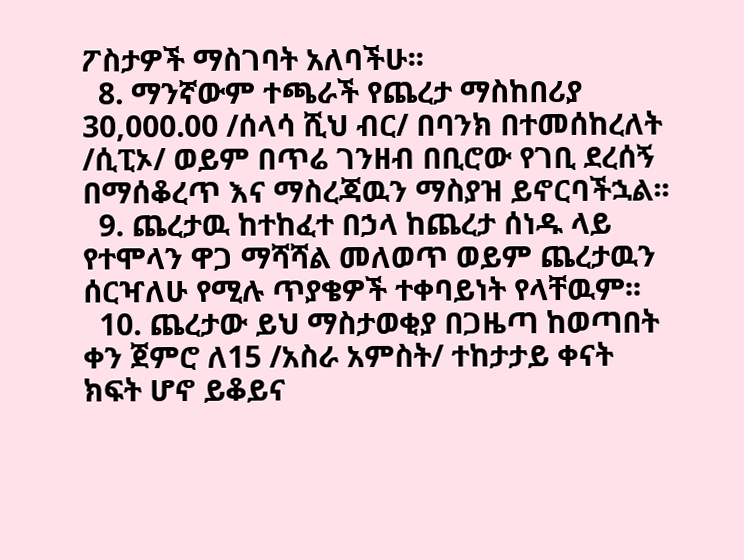ፖስታዎች ማስገባት አለባችሁ፡፡
  8. ማንኛውም ተጫራች የጨረታ ማስከበሪያ 30,000.00 /ሰላሳ ሺህ ብር/ በባንክ በተመሰከረለት /ሲፒኦ/ ወይም በጥሬ ገንዘብ በቢሮው የገቢ ደረሰኝ በማሰቆረጥ እና ማስረጃዉን ማስያዝ ይኖርባችኋል፡፡
  9. ጨረታዉ ከተከፈተ በኃላ ከጨረታ ሰነዱ ላይ የተሞላን ዋጋ ማሻሻል መለወጥ ወይም ጨረታዉን ሰርዣለሁ የሚሉ ጥያቄዎች ተቀባይነት የላቸዉም፡፡
  10. ጨረታው ይህ ማስታወቂያ በጋዜጣ ከወጣበት ቀን ጀምሮ ለ15 /አስራ አምስት/ ተከታታይ ቀናት ክፍት ሆኖ ይቆይና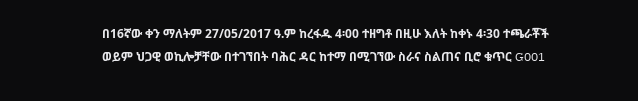በ16ኛው ቀን ማለትም 27/05/2017 ዓ.ም ከረፋዱ 4፡00 ተዘግቶ በዚሁ እለት ከቀኑ 4፡30 ተጫራቾች ወይም ህጋዊ ወኪሎቻቸው በተገኘበት ባሕር ዳር ከተማ በሚገኘው ስራና ስልጠና ቢሮ ቁጥር G001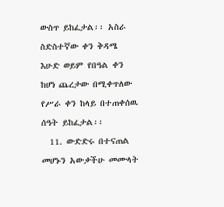ውስጥ ይከፈታል፡፡ አስራ ስድስተኛው ቀን ቅዳሜ እሁድ ወይም የበዓል ቀን ከሆነ ጨረታው በሚቀጥለው የሥራ ቀን ከላይ በተጠቀሰዉ ሰዓት ይከፈታል፡፡
  11. ውድድሩ በተናጠል መሆኑን አውቃችሁ መሙላት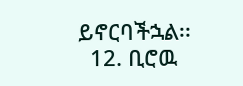ይኖርባችኋል፡፡
  12. ቢሮዉ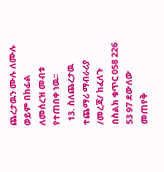ጨረታዉን ሙሉ ለሙሉ ወይም በከፊል ለመሰረዝ መብቱ የተጠበቀ ነዉ፡፡
  13. ስለጨረታዉ ተጨማሪ ማብራሪያ /መረጃ/ ከፈለጉ በስልክ ቁጥር 058 226 53 97 ደውለው መጠየቅ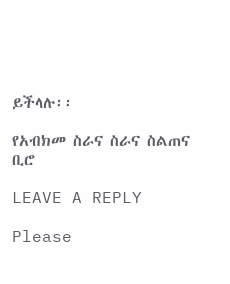ይችላሉ፡፡

የአብክመ ስራና ስራና ስልጠና ቢሮ

LEAVE A REPLY

Please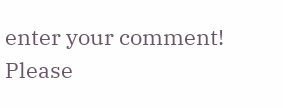enter your comment!
Please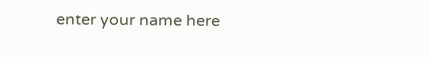enter your name here